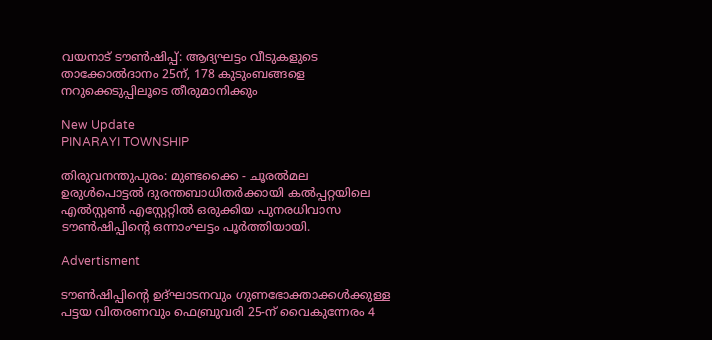വയനാട് ടൗണ്‍ഷിപ്പ്: ആദ്യഘട്ടം വീടുകളുടെ താക്കോല്‍ദാനം 25ന്, 178 കുടുംബങ്ങളെ നറുക്കെടുപ്പിലൂടെ തീരുമാനിക്കും

New Update
PINARAYI TOWNSHIP

തിരുവനന്തുപുരം: മുണ്ടക്കൈ - ചൂരൽമല ഉരുൾപൊട്ടൽ ദുരന്തബാധിതർക്കായി കൽപ്പറ്റയിലെ എൽസ്റ്റൺ എസ്റ്റേറ്റിൽ ഒരുക്കിയ പുനരധിവാസ ടൗൺഷിപ്പിന്റെ ഒന്നാംഘട്ടം പൂർത്തിയായി.

Advertisment

ടൗൺഷിപ്പിന്റെ ഉദ്ഘാടനവും ഗുണഭോക്താക്കൾക്കുള്ള പട്ടയ വിതരണവും ഫെബ്രുവരി 25-ന് വൈകുന്നേരം 4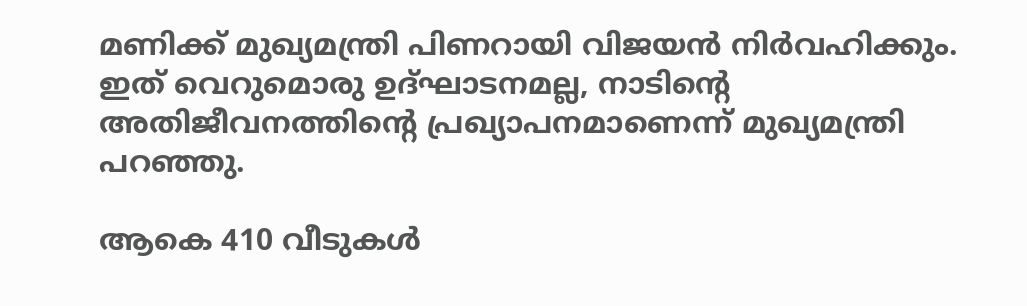മണിക്ക് മുഖ്യമന്ത്രി പിണറായി വിജയൻ നിർവഹിക്കും. ഇത് വെറുമൊരു ഉദ്ഘാടനമല്ല, നാടിന്റെ അതിജീവനത്തിന്റെ പ്രഖ്യാപനമാണെന്ന് മുഖ്യമന്ത്രി പറഞ്ഞു.

ആകെ 410 വീടുകൾ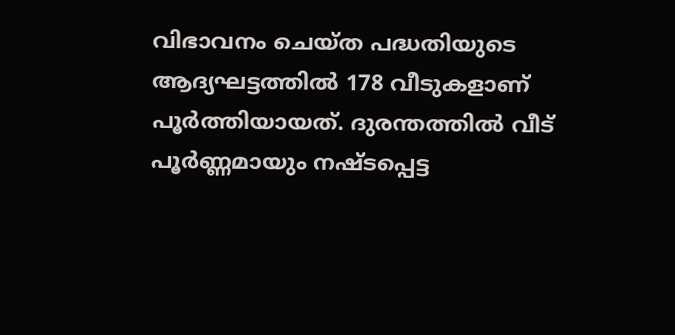വിഭാവനം ചെയ്ത പദ്ധതിയുടെ ആദ്യഘട്ടത്തിൽ 178 വീടുകളാണ് പൂർത്തിയായത്. ദുരന്തത്തിൽ വീട് പൂർണ്ണമായും നഷ്ടപ്പെട്ട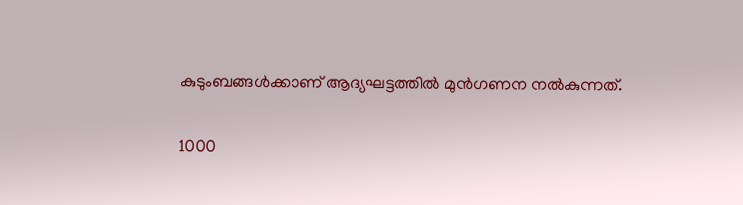കുടുംബങ്ങൾക്കാണ് ആദ്യഘട്ടത്തിൽ മുൻഗണന നൽകുന്നത്.

1000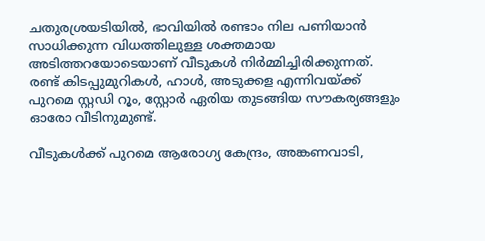ചതുരശ്രയടിയിൽ, ഭാവിയിൽ രണ്ടാം നില പണിയാൻ സാധിക്കുന്ന വിധത്തിലുള്ള ശക്തമായ അടിത്തറയോടെയാണ് വീടുകൾ നിർമ്മിച്ചിരിക്കുന്നത്. രണ്ട് കിടപ്പുമുറികൾ, ഹാൾ, അടുക്കള എന്നിവയ്ക്ക് പുറമെ സ്റ്റഡി റൂം, സ്റ്റോർ ഏരിയ തുടങ്ങിയ സൗകര്യങ്ങളും ഓരോ വീടിനുമുണ്ട്.

വീടുകൾക്ക് പുറമെ ആരോഗ്യ കേന്ദ്രം, അങ്കണവാടി,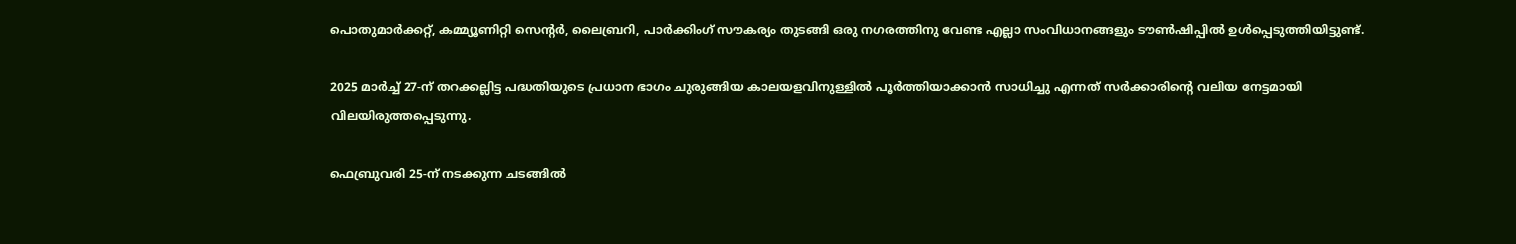പൊതുമാർക്കറ്റ്, കമ്മ്യൂണിറ്റി സെന്റർ, ലൈബ്രറി, പാർക്കിംഗ് സൗകര്യം തുടങ്ങി ഒരു നഗരത്തിനു വേണ്ട എല്ലാ സംവിധാനങ്ങളും ടൗൺഷിപ്പിൽ ഉൾപ്പെടുത്തിയിട്ടുണ്ട്.

2025 മാർച്ച് 27-ന് തറക്കല്ലിട്ട പദ്ധതിയുടെ പ്രധാന ഭാഗം ചുരുങ്ങിയ കാലയളവിനുള്ളിൽ പൂർത്തിയാക്കാൻ സാധിച്ചു എന്നത് സർക്കാരിന്റെ വലിയ നേട്ടമായി വിലയിരുത്തപ്പെടുന്നു.

ഫെബ്രുവരി 25-ന് നടക്കുന്ന ചടങ്ങിൽ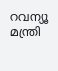റവന്യൂ മന്ത്രി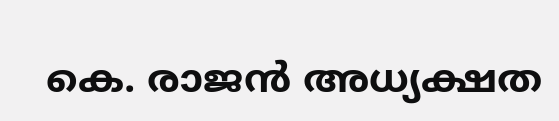കെ. രാജൻ അധ്യക്ഷത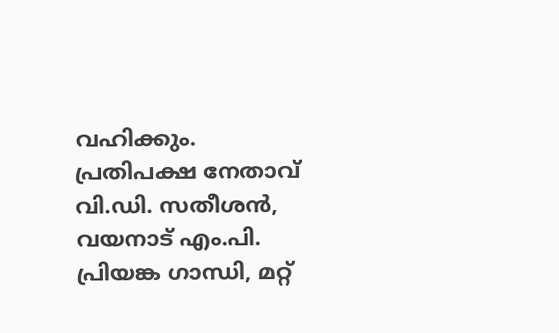വഹിക്കും. പ്രതിപക്ഷ നേതാവ് വി.ഡി. സതീശൻ, വയനാട് എം.പി. പ്രിയങ്ക ഗാന്ധി, മറ്റ്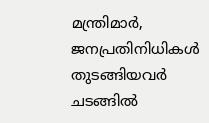മന്ത്രിമാർ, ജനപ്രതിനിധികൾ തുടങ്ങിയവർ ചടങ്ങിൽ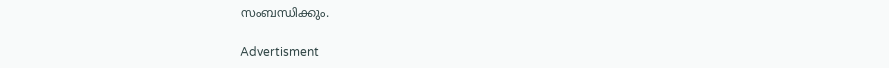സംബന്ധിക്കും.

Advertisment